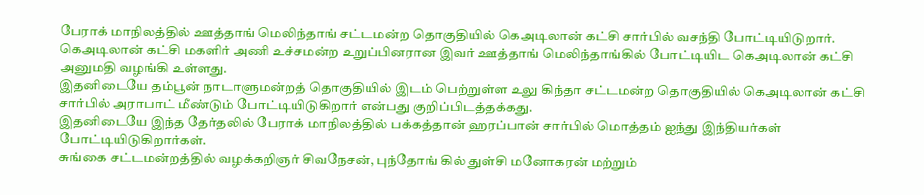பேராக் மாநிலத்தில் ஊத்தாங் மெலிந்தாங் சட்டமன்ற தொகுதியில் கெஅடிலான் கட்சி சார்பில் வசந்தி போட்டியிடுறார்.
கெஅடிலான் கட்சி மகளிர் அணி உச்சமன்ற உறுப்பினரான இவர் ஊத்தாங் மெலிந்தாங்கில் போட்டியிட கெஅடிலான் கட்சி அனுமதி வழங்கி உள்ளது.
இதனிடையே தம்பூன் நாடாளுமன்றத் தொகுதியில் இடம் பெற்றுள்ள உலு கிந்தா சட்டமன்ற தொகுதியில் கெஅடிலான் கட்சி சார்பில் அராபாட் மீண்டும் போட்டியிடுகிறார் என்பது குறிப்பிடத்தக்கது.
இதனிடையே இந்த தேர்தலில் பேராக் மாநிலத்தில் பக்கத்தான் ஹரப்பான் சார்பில் மொத்தம் ஐந்து இந்தியர்கள் போட்டியிடுகிறார்கள்.
சுங்கை சட்டமன்றத்தில் வழக்கறிஞர் சிவநேசன், புந்தோங் கில் துள்சி மனோகரன் மற்றும்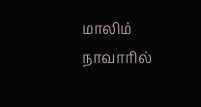மாலிம் நாவாரில்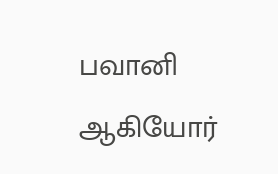பவானி ஆகியோர்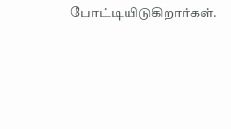போட்டியிடுகிறார்கள்.